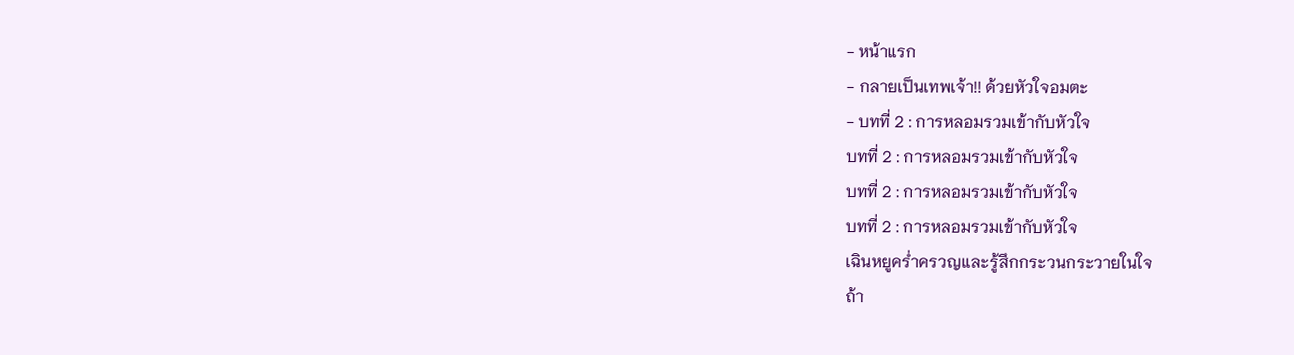- หน้าแรก
- กลายเป็นเทพเจ้า!! ด้วยหัวใจอมตะ
- บทที่ 2 : การหลอมรวมเข้ากับหัวใจ
บทที่ 2 : การหลอมรวมเข้ากับหัวใจ
บทที่ 2 : การหลอมรวมเข้ากับหัวใจ
บทที่ 2 : การหลอมรวมเข้ากับหัวใจ
เฉินหยูคร่ำครวญเเละรู้สึกกระวนกระวายในใจ
ถ้า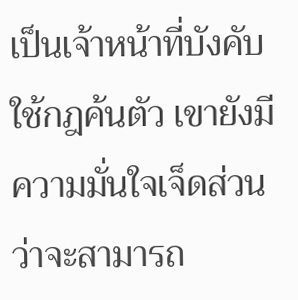เป็นเจ้าหน้าที่บังคับใช้กฎค้นตัว เขายังมีความมั่นใจเจ็ดส่วนว่าจะสามารถ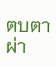ตบตาผ่า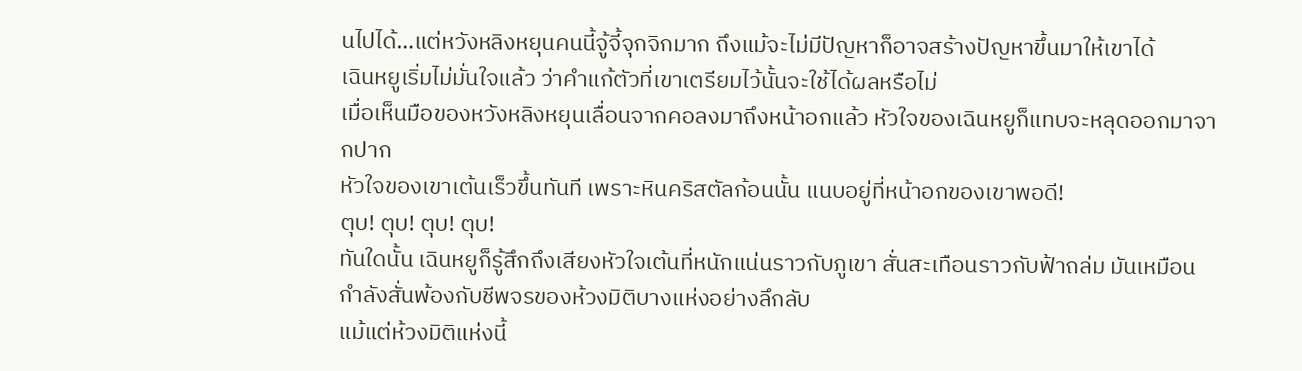นไปได้…แต่หวังหลิงหยุนคนนี้จู้จี้จุกจิกมาก ถึงแม้จะไม่มีปัญหาก็อาจสร้างปัญหาขึ้นมาให้เขาได้
เฉินหยูเริ่มไม่มั่นใจแล้ว ว่าคำแก้ตัวที่เขาเตรียมไว้นั้นจะใช้ได้ผลหรือไม่
เมื่อเห็นมือของหวังหลิงหยุนเลื่อนจากคอลงมาถึงหน้าอกแล้ว หัวใจของเฉินหยูก็แทบจะหลุดออกมาจากปาก
หัวใจของเขาเต้นเร็วขึ้นทันที เพราะหินคริสตัลก้อนนั้น แนบอยู่ที่หน้าอกของเขาพอดี!
ตุบ! ตุบ! ตุบ! ตุบ!
ทันใดนั้น เฉินหยูก็รู้สึกถึงเสียงหัวใจเต้นที่หนักแน่นราวกับภูเขา สั่นสะเทือนราวกับฟ้าถล่ม มันเหมือนกำลังสั่นพ้องกับชีพจรของห้วงมิติบางแห่งอย่างลึกลับ
แม้แต่ห้วงมิติแห่งนี้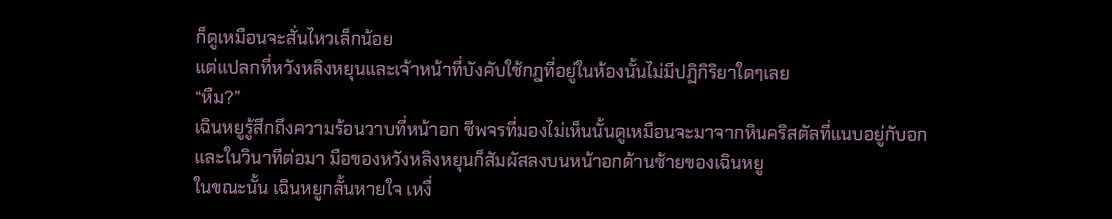ก็ดูเหมือนจะสั่นไหวเล็กน้อย
แต่แปลกที่หวังหลิงหยุนและเจ้าหน้าที่บังคับใช้กฎที่อยู่ในห้องนั้นไม่มีปฏิกิริยาใดๆเลย
“หืม?”
เฉินหยูรู้สึกถึงความร้อนวาบที่หน้าอก ชีพจรที่มองไม่เห็นนั้นดูเหมือนจะมาจากหินคริสตัลที่แนบอยู่กับอก
และในวินาทีต่อมา มือของหวังหลิงหยุนก็สัมผัสลงบนหน้าอกด้านซ้ายของเฉินหยู
ในขณะนั้น เฉินหยูกลั้นหายใจ เหงื่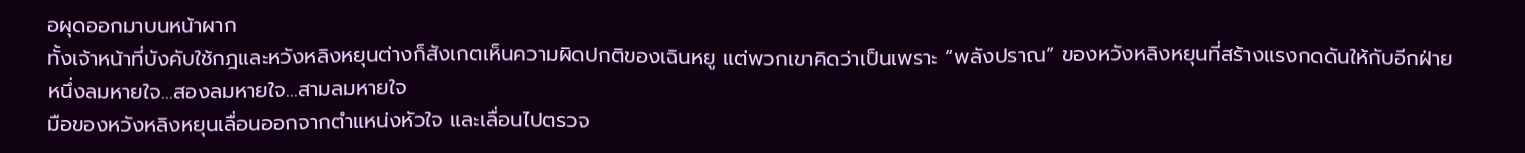อผุดออกมาบนหน้าผาก
ทั้งเจ้าหน้าที่บังคับใช้กฎและหวังหลิงหยุนต่างก็สังเกตเห็นความผิดปกติของเฉินหยู แต่พวกเขาคิดว่าเป็นเพราะ “พลังปราณ” ของหวังหลิงหยุนที่สร้างแรงกดดันให้กับอีกฝ่าย
หนึ่งลมหายใจ…สองลมหายใจ…สามลมหายใจ
มือของหวังหลิงหยุนเลื่อนออกจากตำแหน่งหัวใจ และเลื่อนไปตรวจ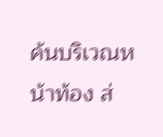ค้นบริเวณหน้าท้อง ส่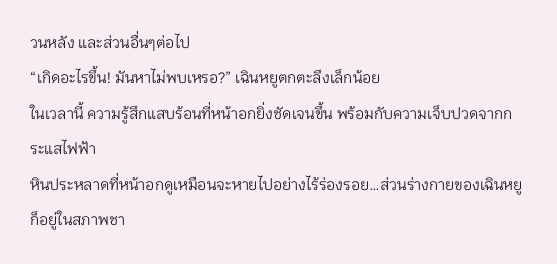วนหลัง และส่วนอื่นๆต่อไป
“เกิดอะไรขึ้น! มันหาไม่พบเหรอ?” เฉินหยูตกตะลึงเล็กน้อย
ในเวลานี้ ความรู้สึกแสบร้อนที่หน้าอกยิ่งชัดเจนขึ้น พร้อมกับความเจ็บปวดจากกระแสไฟฟ้า
หินประหลาดที่หน้าอกดูเหมือนจะหายไปอย่างไร้ร่องรอย…ส่วนร่างกายของเฉินหยูก็อยู่ในสภาพชา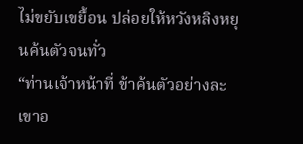ไม่ขยับเขยื้อน ปล่อยให้หวังหลิงหยุนค้นตัวจนทั่ว
“ท่านเจ้าหน้าที่ ข้าค้นตัวอย่างละเขาอ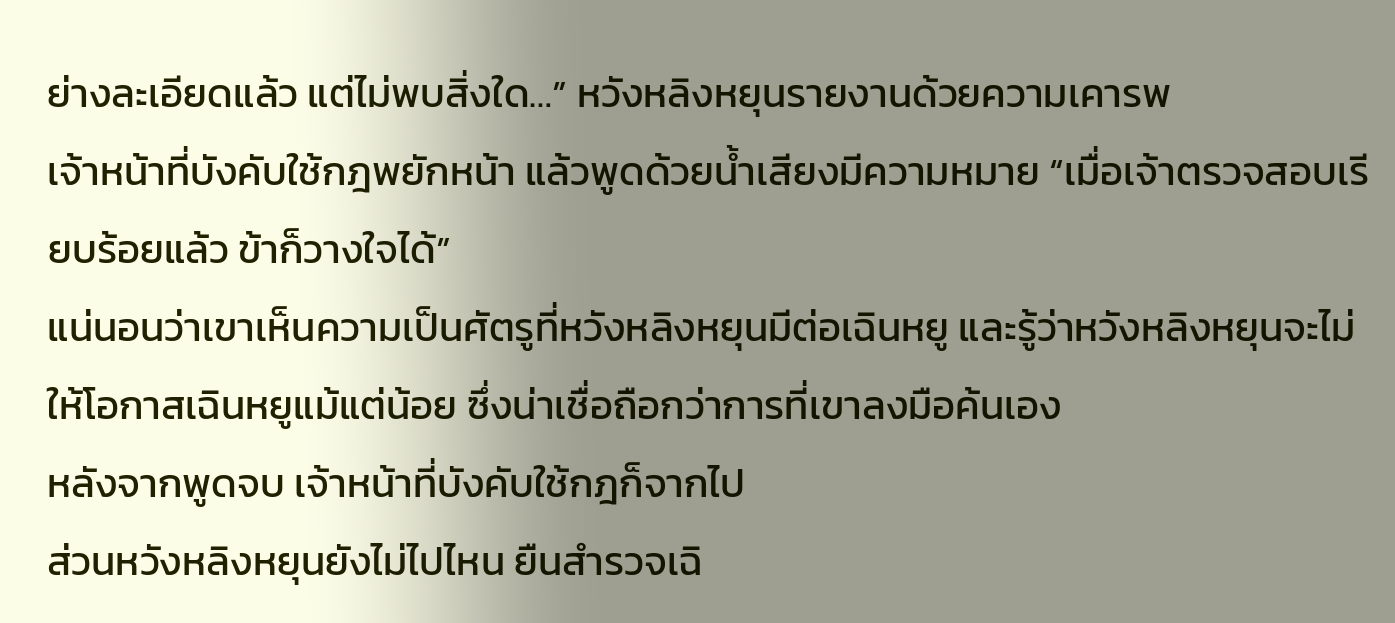ย่างละเอียดแล้ว แต่ไม่พบสิ่งใด…” หวังหลิงหยุนรายงานด้วยความเคารพ
เจ้าหน้าที่บังคับใช้กฎพยักหน้า แล้วพูดด้วยน้ำเสียงมีความหมาย “เมื่อเจ้าตรวจสอบเรียบร้อยแล้ว ข้าก็วางใจได้”
แน่นอนว่าเขาเห็นความเป็นศัตรูที่หวังหลิงหยุนมีต่อเฉินหยู และรู้ว่าหวังหลิงหยุนจะไม่ให้โอกาสเฉินหยูแม้แต่น้อย ซึ่งน่าเชื่อถือกว่าการที่เขาลงมือค้นเอง
หลังจากพูดจบ เจ้าหน้าที่บังคับใช้กฎก็จากไป
ส่วนหวังหลิงหยุนยังไม่ไปไหน ยืนสำรวจเฉิ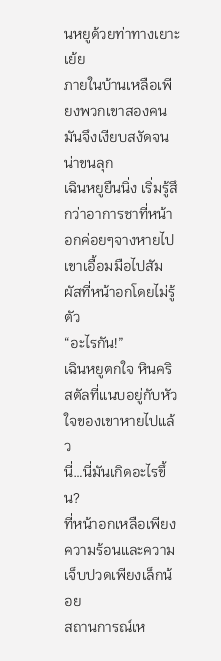นหยูด้วยท่าทางเยาะเย้ย
ภายในบ้านเหลือเพียงพวกเขาสองคน มันจึงเงียบสงัดจนน่าขนลุก
เฉินหยูยืนนิ่ง เริ่มรู้สึกว่าอาการชาที่หน้าอกค่อยๆจางหายไป
เขาเอื้อมมือไปสัมผัสที่หน้าอกโดยไม่รู้ตัว
“อะไรกัน!”
เฉินหยูตกใจ หินคริสตัลที่แนบอยู่กับหัวใจของเขาหายไปแล้ว
นี่…นี่มันเกิดอะไรขึ้น?
ที่หน้าอกเหลือเพียงความร้อนและความเจ็บปวดเพียงเล็กน้อย
สถานการณ์เห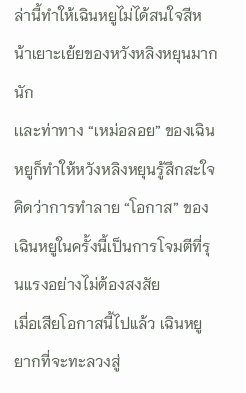ล่านี้ทำให้เฉินหยูไม่ได้สนใจสีหน้าเยาะเย้ยของหวังหลิงหยุนมากนัก
เเละท่าทาง “เหม่อลอย” ของเฉินหยูก็ทำให้หวังหลิงหยุนรู้สึกสะใจ คิดว่าการทำลาย “โอกาส” ของเฉินหยูในครั้งนี้เป็นการโจมตีที่รุนแรงอย่างไม่ต้องสงสัย
เมื่อเสียโอกาสนี้ไปแล้ว เฉินหยูยากที่จะทะลวงสู่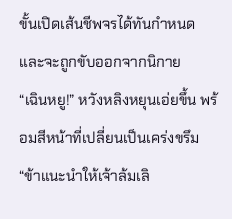ขั้นเปิดเส้นชีพจรได้ทันกำหนด และจะถูกขับออกจากนิกาย
“เฉินหยู!” หวังหลิงหยุนเอ่ยขึ้น พร้อมสีหน้าที่เปลี่ยนเป็นเคร่งขรึม
“ข้าแนะนำให้เจ้าล้มเลิ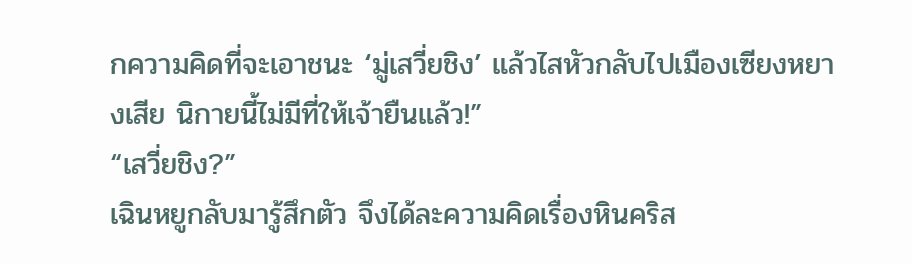กความคิดที่จะเอาชนะ ‘มู่เสวี่ยชิง’ แล้วไสหัวกลับไปเมืองเซียงหยางเสีย นิกายนี้ไม่มีที่ให้เจ้ายืนแล้ว!”
“เสวี่ยชิง?”
เฉินหยูกลับมารู้สึกตัว จึงได้ละความคิดเรื่องหินคริส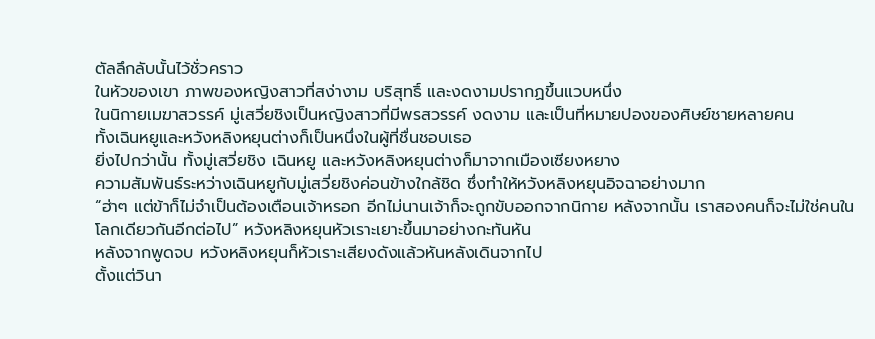ตัลลึกลับนั้นไว้ชั่วคราว
ในหัวของเขา ภาพของหญิงสาวที่สง่างาม บริสุทธิ์ และงดงามปรากฏขึ้นแวบหนึ่ง
ในนิกายเมฆาสวรรค์ มู่เสวี่ยชิงเป็นหญิงสาวที่มีพรสวรรค์ งดงาม และเป็นที่หมายปองของศิษย์ชายหลายคน
ทั้งเฉินหยูและหวังหลิงหยุนต่างก็เป็นหนึ่งในผู้ที่ชื่นชอบเธอ
ยิ่งไปกว่านั้น ทั้งมู่เสวี่ยชิง เฉินหยู และหวังหลิงหยุนต่างก็มาจากเมืองเซียงหยาง
ความสัมพันธ์ระหว่างเฉินหยูกับมู่เสวี่ยชิงค่อนข้างใกล้ชิด ซึ่งทำให้หวังหลิงหยุนอิจฉาอย่างมาก
“ฮ่าๆ แต่ข้าก็ไม่จำเป็นต้องเตือนเจ้าหรอก อีกไม่นานเจ้าก็จะถูกขับออกจากนิกาย หลังจากนั้น เราสองคนก็จะไม่ใช่คนในโลกเดียวกันอีกต่อไป” หวังหลิงหยุนหัวเราะเยาะขึ้นมาอย่างกะทันหัน
หลังจากพูดจบ หวังหลิงหยุนก็หัวเราะเสียงดังแล้วหันหลังเดินจากไป
ตั้งแต่วินา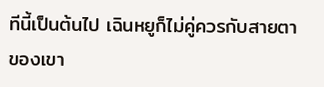ทีนี้เป็นต้นไป เฉินหยูก็ไม่คู่ควรกับสายตาของเขา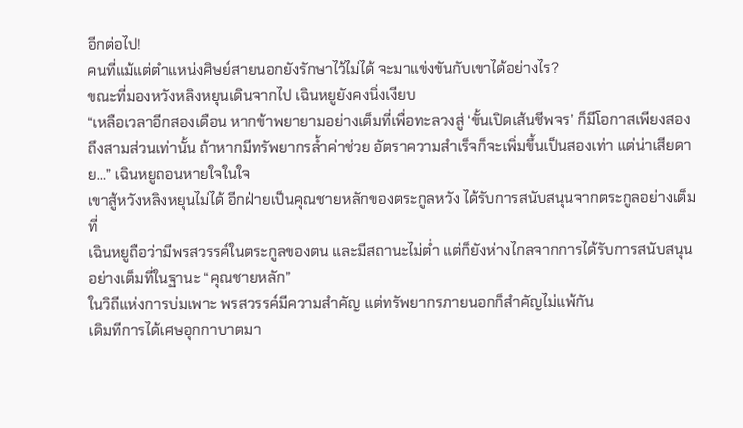อีกต่อไป!
คนที่แม้แต่ตำแหน่งศิษย์สายนอกยังรักษาไว้ไม่ได้ จะมาแข่งขันกับเขาได้อย่างไร?
ขณะที่มองหวังหลิงหยุนเดินจากไป เฉินหยูยังคงนิ่งเงียบ
“เหลือเวลาอีกสองเดือน หากข้าพยายามอย่างเต็มที่เพื่อทะลวงสู่ ‘ขั้นเปิดเส้นชีพจร’ ก็มีโอกาสเพียงสองถึงสามส่วนเท่านั้น ถ้าหากมีทรัพยากรล้ำค่าช่วย อัตราความสำเร็จก็จะเพิ่มขึ้นเป็นสองเท่า แต่น่าเสียดาย…” เฉินหยูถอนหายใจในใจ
เขาสู้หวังหลิงหยุนไม่ได้ อีกฝ่ายเป็นคุณชายหลักของตระกูลหวัง ได้รับการสนับสนุนจากตระกูลอย่างเต็มที่
เฉินหยูถือว่ามีพรสวรรค์ในตระกูลของตน และมีสถานะไม่ต่ำ แต่ก็ยังห่างไกลจากการได้รับการสนับสนุนอย่างเต็มที่ในฐานะ “คุณชายหลัก”
ในวิถีแห่งการบ่มเพาะ พรสวรรค์มีความสำคัญ แต่ทรัพยากรภายนอกก็สำคัญไม่แพ้กัน
เดิมทีการได้เศษอุกกาบาตมา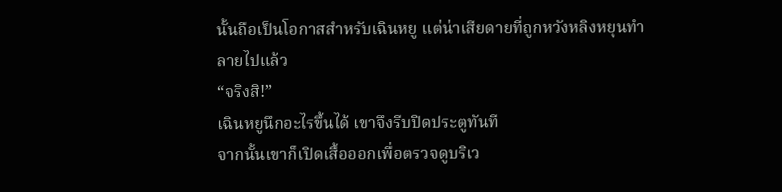นั้นถือเป็นโอกาสสำหรับเฉินหยู แต่น่าเสียดายที่ถูกหวังหลิงหยุนทำลายไปแล้ว
“จริงสิ!”
เฉินหยูนึกอะไรขึ้นได้ เขาจึงรีบปิดประตูทันที
จากนั้นเขาก็เปิดเสื้อออกเพื่อตรวจดูบริเว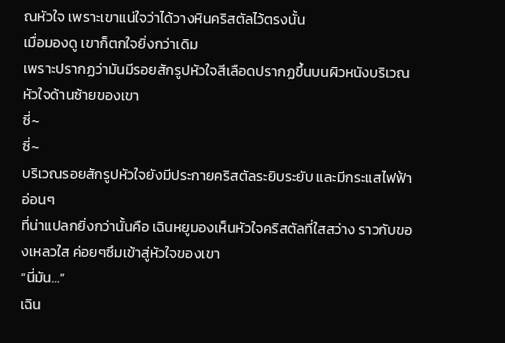ณหัวใจ เพราะเขาแน่ใจว่าได้วางหินคริสตัลไว้ตรงนั้น
เมื่อมองดู เขาก็ตกใจยิ่งกว่าเดิม
เพราะปรากฏว่ามันมีรอยสักรูปหัวใจสีเลือดปรากฏขึ้นบนผิวหนังบริเวณหัวใจด้านซ้ายของเขา
ซี่~
ซี่~
บริเวณรอยสักรูปหัวใจยังมีประกายคริสตัลระยิบระยับ และมีกระแสไฟฟ้าอ่อนๆ
ที่น่าแปลกยิ่งกว่านั้นคือ เฉินหยูมองเห็นหัวใจคริสตัลที่ใสสว่าง ราวกับของเหลวใส ค่อยๆซึมเข้าสู่หัวใจของเขา
“นี่มัน…”
เฉิน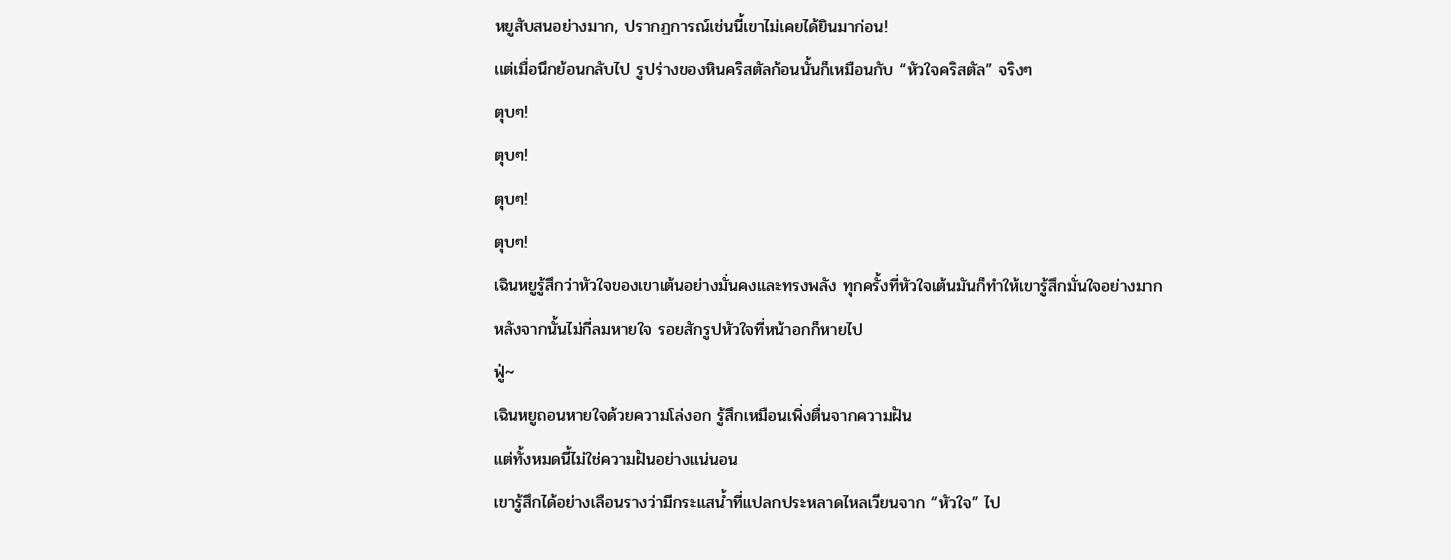หยูสับสนอย่างมาก, ปรากฏการณ์เช่นนี้เขาไม่เคยได้ยินมาก่อน!
เเต่เมื่อนึกย้อนกลับไป รูปร่างของหินคริสตัลก้อนนั้นก็เหมือนกับ “หัวใจคริสตัล” จริงๆ
ตุบๆ!
ตุบๆ!
ตุบๆ!
ตุบๆ!
เฉินหยูรู้สึกว่าหัวใจของเขาเต้นอย่างมั่นคงและทรงพลัง ทุกครั้งที่หัวใจเต้นมันก็ทำให้เขารู้สึกมั่นใจอย่างมาก
หลังจากนั้นไม่กี่ลมหายใจ รอยสักรูปหัวใจที่หน้าอกก็หายไป
ฟู่~
เฉินหยูถอนหายใจด้วยความโล่งอก รู้สึกเหมือนเพิ่งตื่นจากความฝัน
แต่ทั้งหมดนี้ไม่ใช่ความฝันอย่างแน่นอน
เขารู้สึกได้อย่างเลือนรางว่ามีกระแสน้ำที่แปลกประหลาดไหลเวียนจาก “หัวใจ” ไป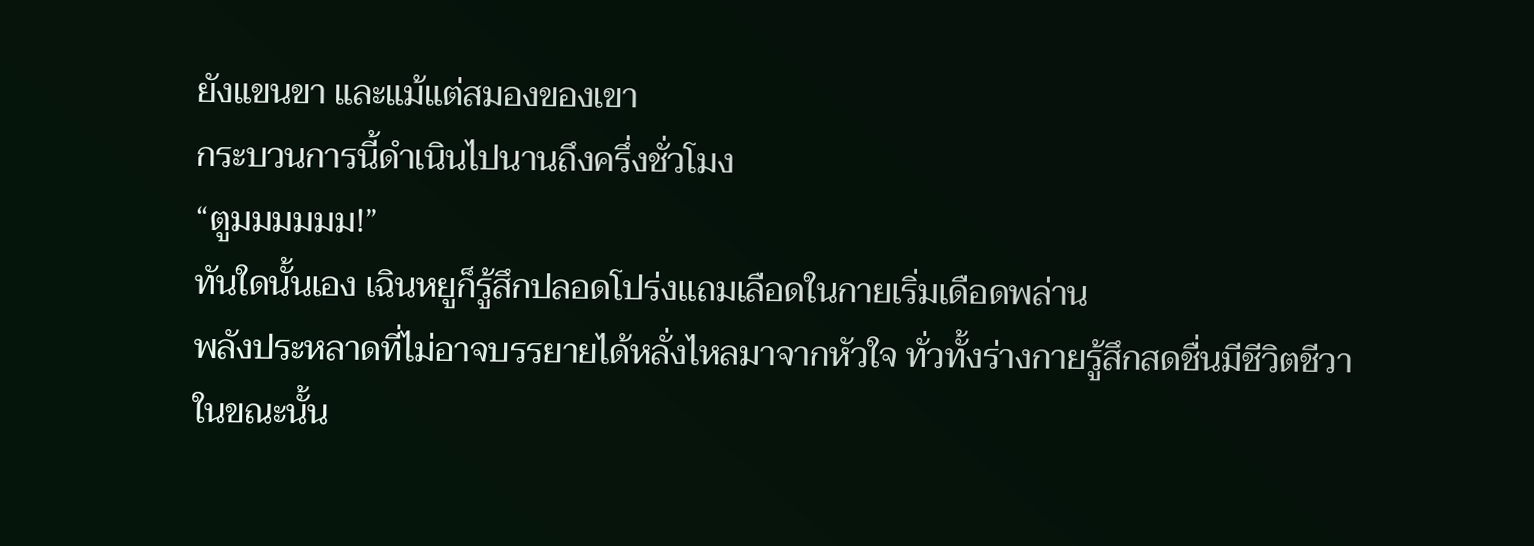ยังแขนขา และแม้แต่สมองของเขา
กระบวนการนี้ดำเนินไปนานถึงครึ่งชั่วโมง
“ตูมมมมมม!”
ทันใดนั้นเอง เฉินหยูก็รู้สึกปลอดโปร่งเเถมเลือดในกายเริ่มเดือดพล่าน
พลังประหลาดที่ไม่อาจบรรยายได้หลั่งไหลมาจากหัวใจ ทั่วทั้งร่างกายรู้สึกสดชื่นมีชีวิตชีวา
ในขณะนั้น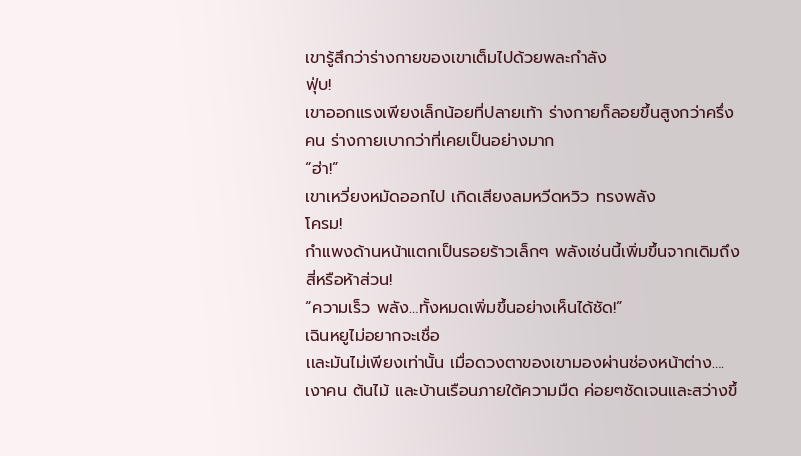เขารู้สึกว่าร่างกายของเขาเต็มไปด้วยพละกำลัง
ฟุ่บ!
เขาออกแรงเพียงเล็กน้อยที่ปลายเท้า ร่างกายก็ลอยขึ้นสูงกว่าครึ่งคน ร่างกายเบากว่าที่เคยเป็นอย่างมาก
“ฮ่า!”
เขาเหวี่ยงหมัดออกไป เกิดเสียงลมหวีดหวิว ทรงพลัง
โครม!
กำแพงด้านหน้าแตกเป็นรอยร้าวเล็กๆ พลังเช่นนี้เพิ่มขึ้นจากเดิมถึงสี่หรือห้าส่วน!
“ความเร็ว พลัง…ทั้งหมดเพิ่มขึ้นอย่างเห็นได้ชัด!”
เฉินหยูไม่อยากจะเชื่อ
เเละมันไม่เพียงเท่านั้น เมื่อดวงตาของเขามองผ่านช่องหน้าต่าง….เงาคน ต้นไม้ และบ้านเรือนภายใต้ความมืด ค่อยๆชัดเจนและสว่างขึ้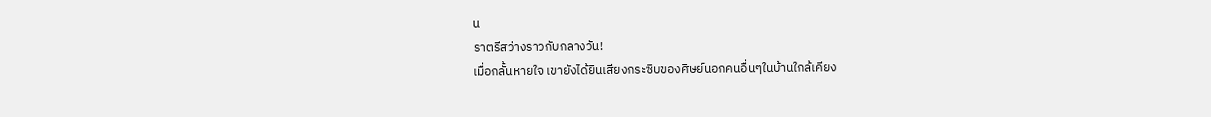น
ราตรีสว่างราวกับกลางวัน!
เมื่อกลั้นหายใจ เขายังได้ยินเสียงกระซิบของศิษย์นอกคนอื่นๆในบ้านใกล้เคียง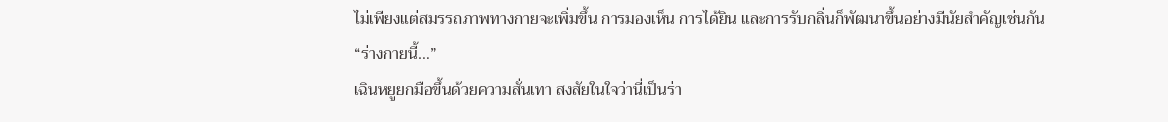ไม่เพียงแต่สมรรถภาพทางกายจะเพิ่มขึ้น การมองเห็น การได้ยิน และการรับกลิ่นก็พัฒนาขึ้นอย่างมีนัยสำคัญเช่นกัน
“ร่างกายนี้…”
เฉินหยูยกมือขึ้นด้วยความสั่นเทา สงสัยในใจว่านี่เป็นร่า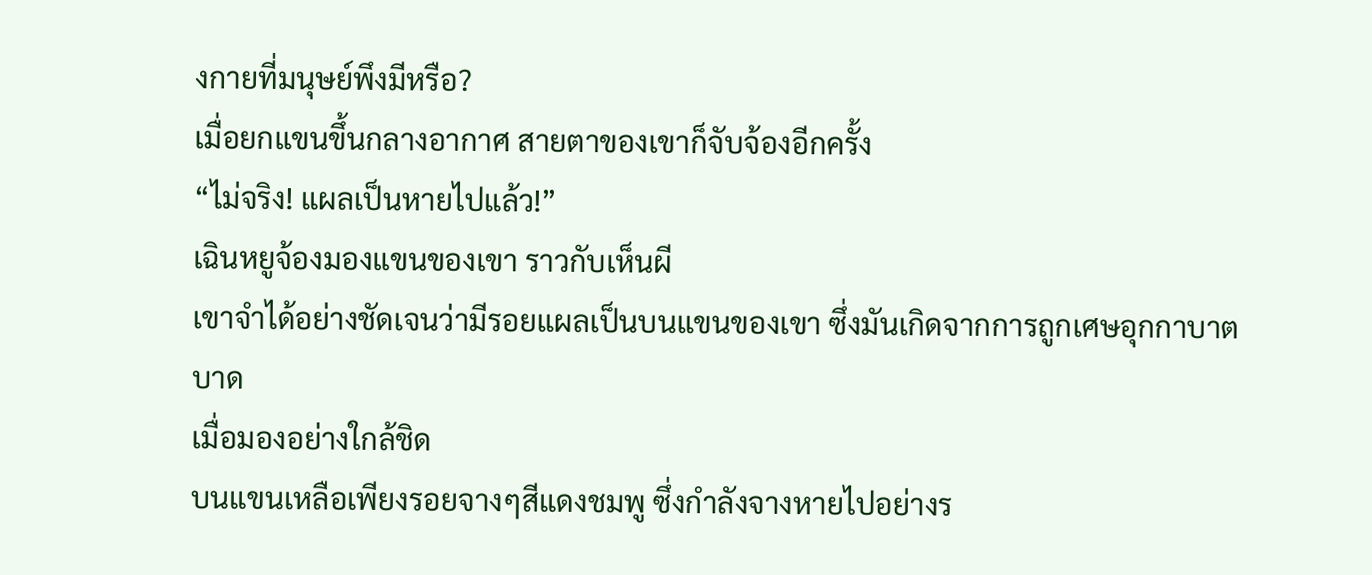งกายที่มนุษย์พึงมีหรือ?
เมื่อยกแขนขึ้นกลางอากาศ สายตาของเขาก็จับจ้องอีกครั้ง
“ไม่จริง! แผลเป็นหายไปแล้ว!”
เฉินหยูจ้องมองแขนของเขา ราวกับเห็นผี
เขาจำได้อย่างชัดเจนว่ามีรอยแผลเป็นบนแขนของเขา ซึ่งมันเกิดจากการถูกเศษอุกกาบาตบาด
เมื่อมองอย่างใกล้ชิด
บนแขนเหลือเพียงรอยจางๆสีแดงชมพู ซึ่งกำลังจางหายไปอย่างร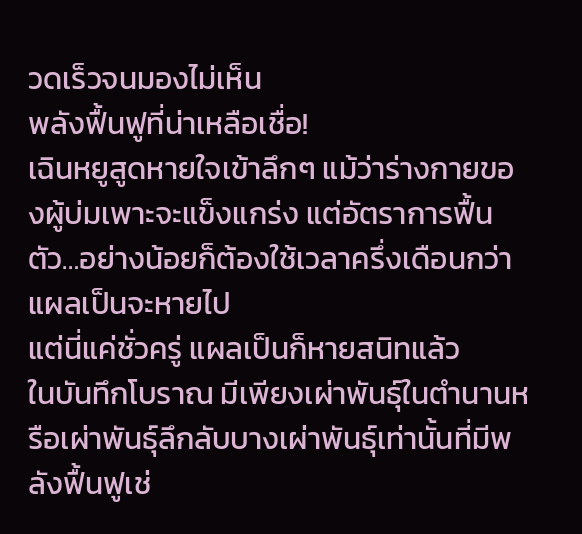วดเร็วจนมองไม่เห็น
พลังฟื้นฟูที่น่าเหลือเชื่อ!
เฉินหยูสูดหายใจเข้าลึกๆ แม้ว่าร่างกายของผู้บ่มเพาะจะแข็งแกร่ง แต่อัตราการฟื้นตัว…อย่างน้อยก็ต้องใช้เวลาครึ่งเดือนกว่าแผลเป็นจะหายไป
แต่นี่แค่ชั่วครู่ แผลเป็นก็หายสนิทแล้ว
ในบันทึกโบราณ มีเพียงเผ่าพันธุ์ในตำนานหรือเผ่าพันธุ์ลึกลับบางเผ่าพันธุ์เท่านั้นที่มีพลังฟื้นฟูเช่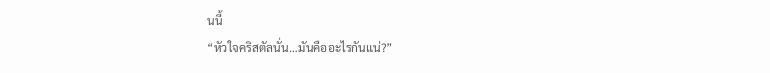นนี้
“หัวใจคริสตัลนั่น…มันคืออะไรกันแน่?”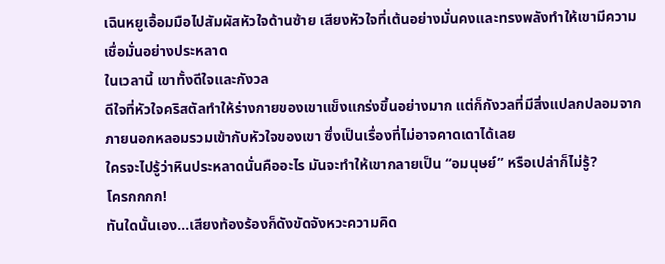เฉินหยูเอื้อมมือไปสัมผัสหัวใจด้านซ้าย เสียงหัวใจที่เต้นอย่างมั่นคงและทรงพลังทำให้เขามีความเชื่อมั่นอย่างประหลาด
ในเวลานี้ เขาทั้งดีใจและกังวล
ดีใจที่หัวใจคริสตัลทำให้ร่างกายของเขาแข็งแกร่งขึ้นอย่างมาก แต่ก็กังวลที่มีสิ่งแปลกปลอมจากภายนอกหลอมรวมเข้ากับหัวใจของเขา ซึ่งเป็นเรื่องที่ไม่อาจคาดเดาได้เลย
ใครจะไปรู้ว่าหินประหลาดนั่นคืออะไร มันจะทำให้เขากลายเป็น “อมนุษย์” หรือเปล่าก็ไม่รู้?
โครกกกก!
ทันใดนั้นเอง…เสียงท้องร้องก็ดังขัดจังหวะความคิด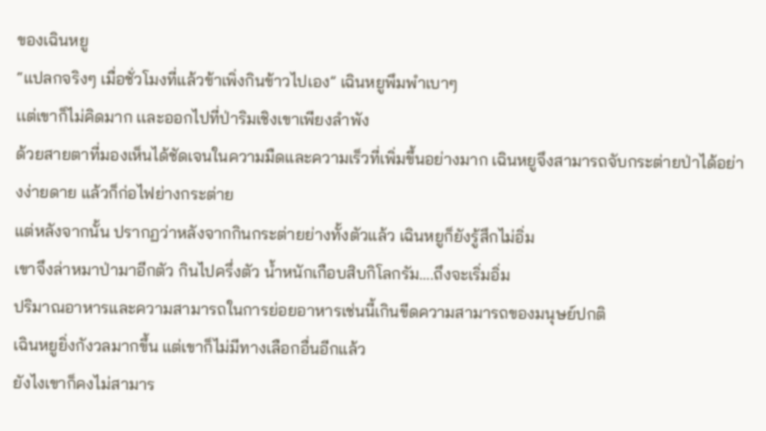ของเฉินหยู
“แปลกจริงๆ เมื่อชั่วโมงที่แล้วข้าเพิ่งกินข้าวไปเอง” เฉินหยูพึมพำเบาๆ
เเต่เขาก็ไม่คิดมาก เเละออกไปที่ป่าริมเชิงเขาเพียงลำพัง
ด้วยสายตาที่มองเห็นได้ชัดเจนในความมืดและความเร็วที่เพิ่มขึ้นอย่างมาก เฉินหยูจึงสามารถจับกระต่ายป่าได้อย่างง่ายดาย แล้วก็ก่อไฟย่างกระต่าย
แต่หลังจากนั้น ปรากฏว่าหลังจากกินกระต่ายย่างทั้งตัวแล้ว เฉินหยูก็ยังรู้สึกไม่อิ่ม
เขาจึงล่าหมาป่ามาอีกตัว กินไปครึ่งตัว น้ำหนักเกือบสิบกิโลกรัม….ถึงจะเริ่มอิ่ม
ปริมาณอาหารและความสามารถในการย่อยอาหารเช่นนี้เกินขีดความสามารถของมนุษย์ปกติ
เฉินหยูยิ่งกังวลมากขึ้น แต่เขาก็ไม่มีทางเลือกอื่นอีกแล้ว
ยังไงเขาก็คงไม่สามาร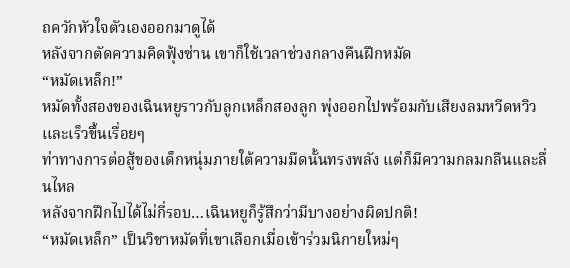ถควักหัวใจตัวเองออกมาดูได้
หลังจากตัดความคิดฟุ้งซ่าน เขาก็ใช้เวลาช่วงกลางคืนฝึกหมัด
“หมัดเหล็ก!”
หมัดทั้งสองของเฉินหยูราวกับลูกเหล็กสองลูก พุ่งออกไปพร้อมกับเสียงลมหวีดหวิว เเละเร็วขึ้นเรื่อยๆ
ท่าทางการต่อสู้ของเด็กหนุ่มภายใต้ความมืดนั้นทรงพลัง แต่ก็มีความกลมกลืนและลื่นไหล
หลังจากฝึกไปได้ไม่กี่รอบ…เฉินหยูก็รู้สึกว่ามีบางอย่างผิดปกติ!
“หมัดเหล็ก” เป็นวิชาหมัดที่เขาเลือกเมื่อเข้าร่วมนิกายใหม่ๆ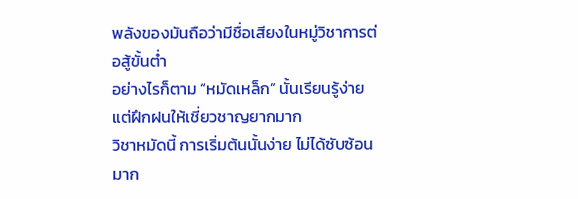พลังของมันถือว่ามีชื่อเสียงในหมู่วิชาการต่อสู้ขั้นต่ำ
อย่างไรก็ตาม “หมัดเหล็ก” นั้นเรียนรู้ง่ายแต่ฝึกฝนให้เชี่ยวชาญยากมาก
วิชาหมัดนี้ การเริ่มต้นนั้นง่าย ไม่ได้ซับซ้อนมาก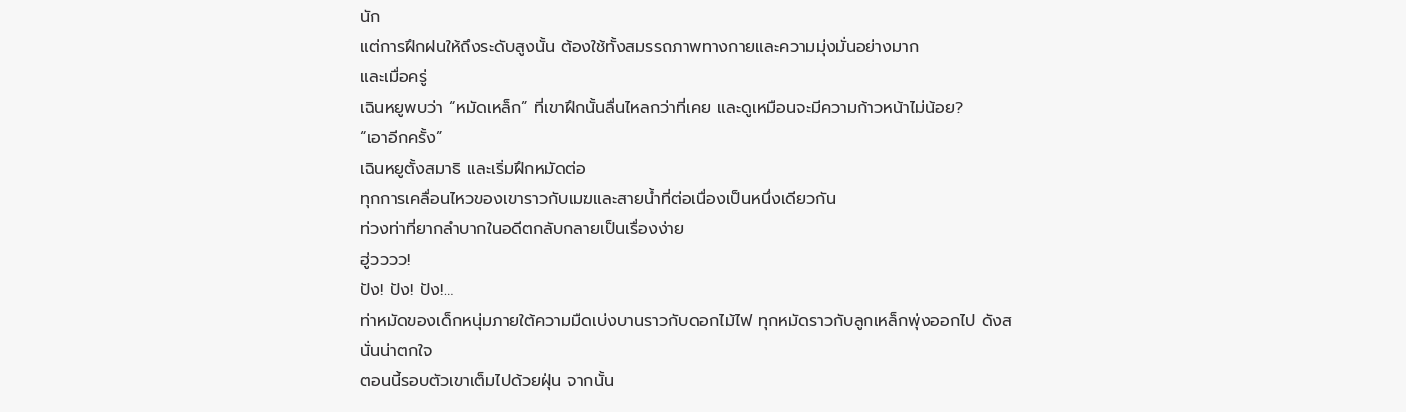นัก
แต่การฝึกฝนให้ถึงระดับสูงนั้น ต้องใช้ทั้งสมรรถภาพทางกายและความมุ่งมั่นอย่างมาก
และเมื่อครู่
เฉินหยูพบว่า “หมัดเหล็ก” ที่เขาฝึกนั้นลื่นไหลกว่าที่เคย และดูเหมือนจะมีความก้าวหน้าไม่น้อย?
“เอาอีกครั้ง”
เฉินหยูตั้งสมาธิ เเละเริ่มฝึกหมัดต่อ
ทุกการเคลื่อนไหวของเขาราวกับเมฆและสายน้ำที่ต่อเนื่องเป็นหนึ่งเดียวกัน
ท่วงท่าที่ยากลำบากในอดีตกลับกลายเป็นเรื่องง่าย
ฮู่วววว!
ปัง! ปัง! ปัง!…
ท่าหมัดของเด็กหนุ่มภายใต้ความมืดเบ่งบานราวกับดอกไม้ไฟ ทุกหมัดราวกับลูกเหล็กพุ่งออกไป ดังสนั่นน่าตกใจ
ตอนนี้รอบตัวเขาเต็มไปด้วยฝุ่น จากนั้น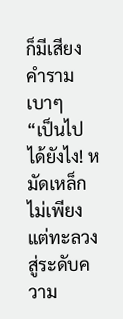ก็มีเสียงคำรามเบาๆ
“เป็นไปได้ยังไง! หมัดเหล็กไม่เพียงแต่ทะลวงสู่ระดับความ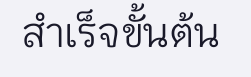สำเร็จขั้นต้น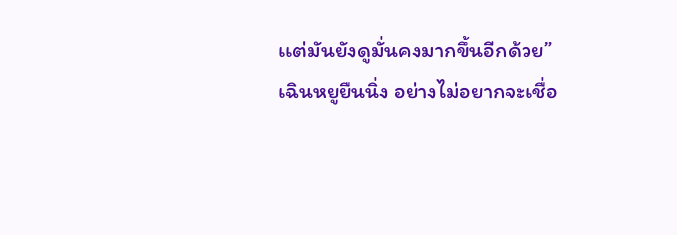เเต่มันยังดูมั่นคงมากขึ้นอีกด้วย”
เฉินหยูยืนนิ่ง อย่างไม่อยากจะเชื่อ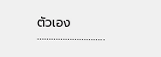ตัวเอง
………………………..